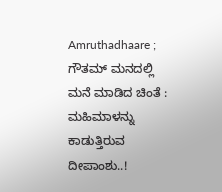Amruthadhaare ; ಗೌತಮ್ ಮನದಲ್ಲಿ ಮನೆ ಮಾಡಿದ ಚಿಂತೆ : ಮಹಿಮಾಳನ್ನು ಕಾಡುತ್ತಿರುವ ದೀಪಾಂಶು..!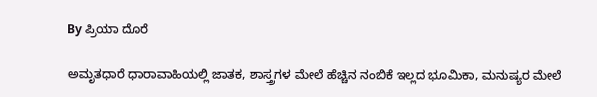By ಪ್ರಿಯಾ ದೊರೆ

ಅಮೃತಧಾರೆ ಧಾರಾವಾಹಿಯಲ್ಲಿ ಜಾತಕ, ಶಾಸ್ತ್ರಗಳ ಮೇಲೆ ಹೆಚ್ಚಿನ ನಂಬಿಕೆ ಇಲ್ಲದ ಭೂಮಿಕಾ, ಮನುಷ್ಯರ ಮೇಲೆ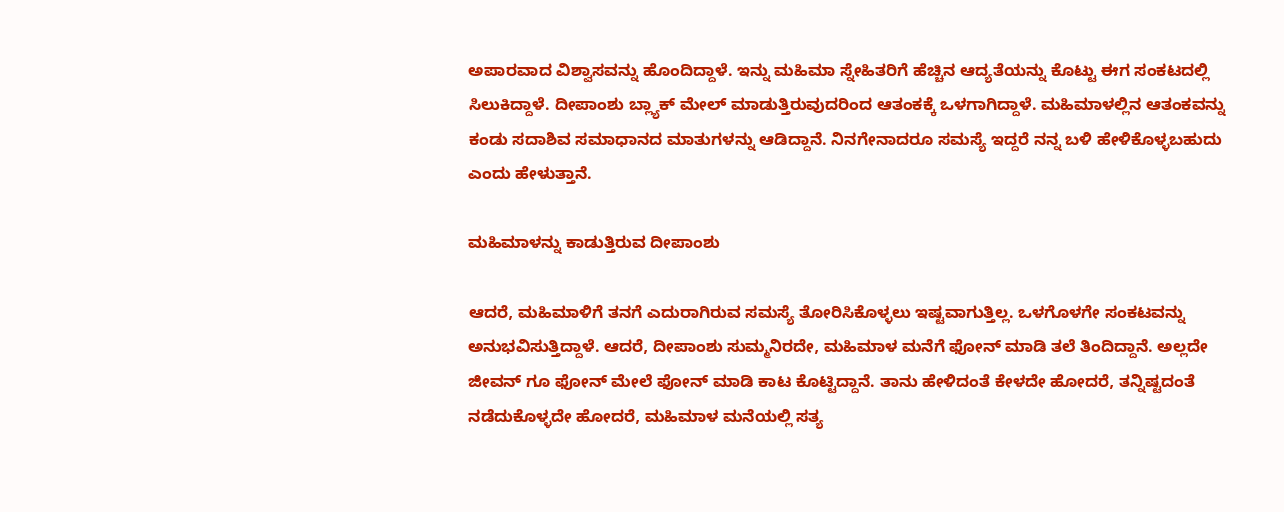ಅಪಾರವಾದ ವಿಶ್ವಾಸವನ್ನು ಹೊಂದಿದ್ದಾಳೆ. ಇನ್ನು ಮಹಿಮಾ ಸ್ನೇಹಿತರಿಗೆ ಹೆಚ್ಚಿನ ಆದ್ಯತೆಯನ್ನು ಕೊಟ್ಟು ಈಗ ಸಂಕಟದಲ್ಲಿ ಸಿಲುಕಿದ್ದಾಳೆ. ದೀಪಾಂಶು ಬ್ಲ್ಯಾಕ್ ಮೇಲ್ ಮಾಡುತ್ತಿರುವುದರಿಂದ ಆತಂಕಕ್ಕೆ ಒಳಗಾಗಿದ್ದಾಳೆ. ಮಹಿಮಾಳಲ್ಲಿನ ಆತಂಕವನ್ನು ಕಂಡು ಸದಾಶಿವ ಸಮಾಧಾನದ ಮಾತುಗಳನ್ನು ಆಡಿದ್ದಾನೆ. ನಿನಗೇನಾದರೂ ಸಮಸ್ಯೆ ಇದ್ದರೆ ನನ್ನ ಬಳಿ ಹೇಳಿಕೊಳ್ಳಬಹುದು ಎಂದು ಹೇಳುತ್ತಾನೆ.

ಮಹಿಮಾಳನ್ನು ಕಾಡುತ್ತಿರುವ ದೀಪಾಂಶು

ಆದರೆ, ಮಹಿಮಾಳಿಗೆ ತನಗೆ ಎದುರಾಗಿರುವ ಸಮಸ್ಯೆ ತೋರಿಸಿಕೊಳ್ಳಲು ಇಷ್ಟವಾಗುತ್ತಿಲ್ಲ. ಒಳಗೊಳಗೇ ಸಂಕಟವನ್ನು ಅನುಭವಿಸುತ್ತಿದ್ದಾಳೆ. ಆದರೆ, ದೀಪಾಂಶು ಸುಮ್ಮನಿರದೇ, ಮಹಿಮಾಳ ಮನೆಗೆ ಫೋನ್ ಮಾಡಿ ತಲೆ ತಿಂದಿದ್ದಾನೆ. ಅಲ್ಲದೇ ಜೀವನ್ ಗೂ ಫೋನ್ ಮೇಲೆ ಫೋನ್ ಮಾಡಿ ಕಾಟ ಕೊಟ್ಟಿದ್ದಾನೆ. ತಾನು ಹೇಳಿದಂತೆ ಕೇಳದೇ ಹೋದರೆ, ತನ್ನಿಷ್ಟದಂತೆ ನಡೆದುಕೊಳ್ಳದೇ ಹೋದರೆ, ಮಹಿಮಾಳ ಮನೆಯಲ್ಲಿ ಸತ್ಯ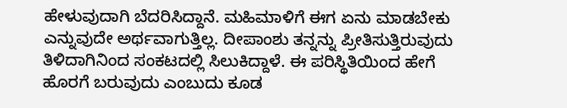ಹೇಳುವುದಾಗಿ ಬೆದರಿಸಿದ್ದಾನೆ. ಮಹಿಮಾಳಿಗೆ ಈಗ ಏನು ಮಾಡಬೇಕು ಎನ್ನುವುದೇ ಅರ್ಥವಾಗುತ್ತಿಲ್ಲ. ದೀಪಾಂಶು ತನ್ನನ್ನು ಪ್ರೀತಿಸುತ್ತಿರುವುದು ತಿಳಿದಾಗಿನಿಂದ ಸಂಕಟದಲ್ಲಿ ಸಿಲುಕಿದ್ದಾಳೆ. ಈ ಪರಿಸ್ಥಿತಿಯಿಂದ ಹೇಗೆ ಹೊರಗೆ ಬರುವುದು ಎಂಬುದು ಕೂಡ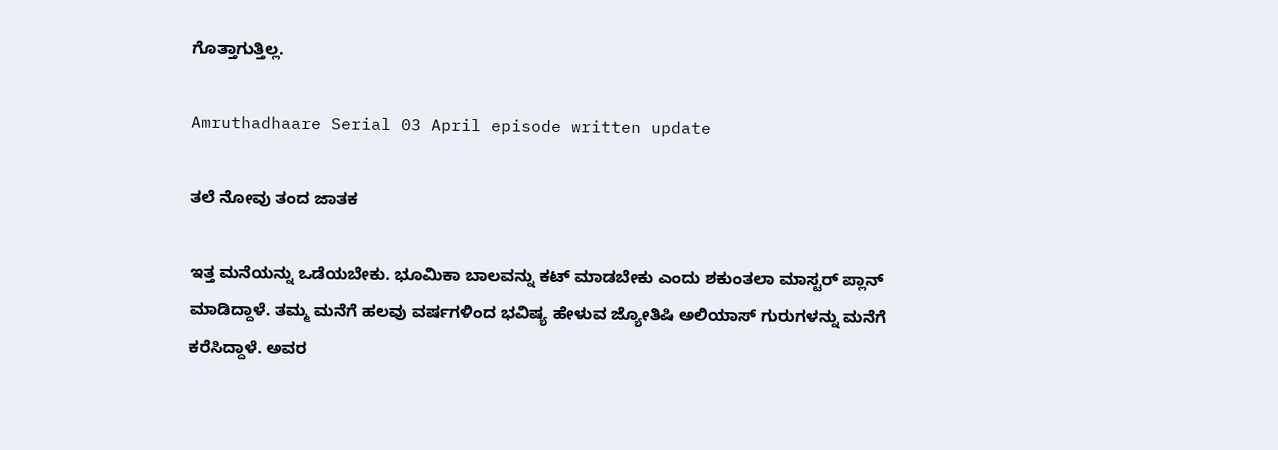ಗೊತ್ತಾಗುತ್ತಿಲ್ಲ.

Amruthadhaare Serial 03 April episode written update

ತಲೆ ನೋವು ತಂದ ಜಾತಕ

ಇತ್ತ ಮನೆಯನ್ನು ಒಡೆಯಬೇಕು. ಭೂಮಿಕಾ ಬಾಲವನ್ನು ಕಟ್ ಮಾಡಬೇಕು ಎಂದು ಶಕುಂತಲಾ ಮಾಸ್ಟರ್ ಪ್ಲಾನ್ ಮಾಡಿದ್ದಾಳೆ. ತಮ್ಮ ಮನೆಗೆ ಹಲವು ವರ್ಷಗಳಿಂದ ಭವಿಷ್ಯ ಹೇಳುವ ಜ್ಯೋತಿಷಿ ಅಲಿಯಾಸ್ ಗುರುಗಳನ್ನು ಮನೆಗೆ ಕರೆಸಿದ್ದಾಳೆ. ಅವರ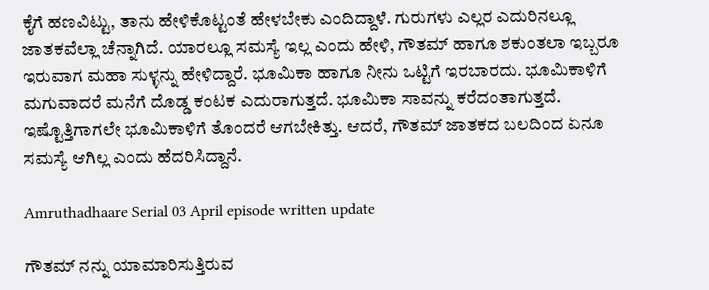ಕೈಗೆ ಹಣವಿಟ್ಟು, ತಾನು ಹೇಳಿಕೊಟ್ಟಂತೆ ಹೇಳಬೇಕು ಎಂದಿದ್ದಾಳೆ. ಗುರುಗಳು ಎಲ್ಲರ ಎದುರಿನಲ್ಲೂ ಜಾತಕವೆಲ್ಲಾ ಚೆನ್ನಾಗಿದೆ. ಯಾರಲ್ಲೂ ಸಮಸ್ಯೆ ಇಲ್ಲ ಎಂದು ಹೇಳಿ, ಗೌತಮ್ ಹಾಗೂ ಶಕುಂತಲಾ ಇಬ್ಬರೂ ಇರುವಾಗ ಮಹಾ ಸುಳ್ಳನ್ನು ಹೇಳಿದ್ದಾರೆ. ಭೂಮಿಕಾ ಹಾಗೂ ನೀನು ಒಟ್ಟಿಗೆ ಇರಬಾರದು. ಭೂಮಿಕಾಳಿಗೆ ಮಗುವಾದರೆ ಮನೆಗೆ ದೊಡ್ಡ ಕಂಟಕ ಎದುರಾಗುತ್ತದೆ. ಭೂಮಿಕಾ ಸಾವನ್ನು ಕರೆದಂತಾಗುತ್ತದೆ. ಇಷ್ಟೊತ್ತಿಗಾಗಲೇ ಭೂಮಿಕಾಳಿಗೆ ತೊಂದರೆ ಆಗಬೇಕಿತ್ತು. ಆದರೆ, ಗೌತಮ್ ಜಾತಕದ ಬಲದಿಂದ ಏನೂ ಸಮಸ್ಯೆ ಆಗಿಲ್ಲ ಎಂದು ಹೆದರಿಸಿದ್ದಾನೆ.

Amruthadhaare Serial 03 April episode written update

ಗೌತಮ್ ನನ್ನು ಯಾಮಾರಿಸುತ್ತಿರುವ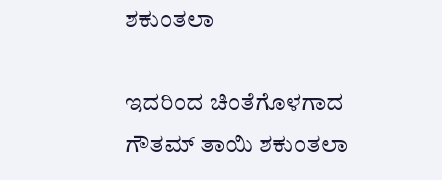ಶಕುಂತಲಾ

ಇದರಿಂದ ಚಿಂತೆಗೊಳಗಾದ ಗೌತಮ್ ತಾಯಿ ಶಕುಂತಲಾ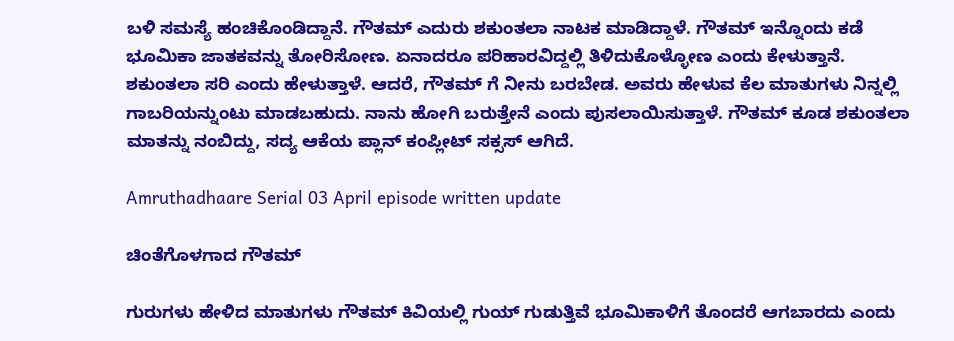ಬಳಿ ಸಮಸ್ಯೆ ಹಂಚಿಕೊಂಡಿದ್ದಾನೆ. ಗೌತಮ್ ಎದುರು ಶಕುಂತಲಾ ನಾಟಕ ಮಾಡಿದ್ದಾಳೆ. ಗೌತಮ್ ಇನ್ನೊಂದು ಕಡೆ ಭೂಮಿಕಾ ಜಾತಕವನ್ನು ತೋರಿಸೋಣ. ಏನಾದರೂ ಪರಿಹಾರವಿದ್ದಲ್ಲಿ ತಿಳಿದುಕೊಳ್ಳೋಣ ಎಂದು ಕೇಳುತ್ತಾನೆ. ಶಕುಂತಲಾ ಸರಿ ಎಂದು ಹೇಳುತ್ತಾಳೆ. ಆದರೆ, ಗೌತಮ್ ಗೆ ನೀನು ಬರಬೇಡ. ಅವರು ಹೇಳುವ ಕೆಲ ಮಾತುಗಳು ನಿನ್ನಲ್ಲಿ ಗಾಬರಿಯನ್ನುಂಟು ಮಾಡಬಹುದು. ನಾನು ಹೋಗಿ ಬರುತ್ತೇನೆ ಎಂದು ಪುಸಲಾಯಿಸುತ್ತಾಳೆ. ಗೌತಮ್ ಕೂಡ ಶಕುಂತಲಾ ಮಾತನ್ನು ನಂಬಿದ್ದು, ಸದ್ಯ ಆಕೆಯ ಪ್ಲಾನ್ ಕಂಪ್ಲೀಟ್ ಸಕ್ಸಸ್ ಆಗಿದೆ.

Amruthadhaare Serial 03 April episode written update

ಚಿಂತೆಗೊಳಗಾದ ಗೌತಮ್

ಗುರುಗಳು ಹೇಳಿದ ಮಾತುಗಳು ಗೌತಮ್ ಕಿವಿಯಲ್ಲಿ ಗುಯ್ ಗುಡುತ್ತಿವೆ ಭೂಮಿಕಾಳಿಗೆ ತೊಂದರೆ ಆಗಬಾರದು ಎಂದು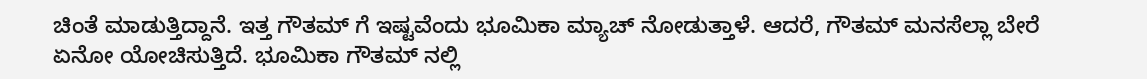ಚಿಂತೆ ಮಾಡುತ್ತಿದ್ದಾನೆ. ಇತ್ತ ಗೌತಮ್ ಗೆ ಇಷ್ಟವೆಂದು ಭೂಮಿಕಾ ಮ್ಯಾಚ್ ನೋಡುತ್ತಾಳೆ. ಆದರೆ, ಗೌತಮ್ ಮನಸೆಲ್ಲಾ ಬೇರೆ ಏನೋ ಯೋಚಿಸುತ್ತಿದೆ. ಭೂಮಿಕಾ ಗೌತಮ್ ನಲ್ಲಿ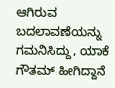ಆಗಿರುವ ಬದಲಾವಣೆಯನ್ನು ಗಮನಿಸಿದ್ದು, ಯಾಕೆ ಗೌತಮ್ ಹೀಗಿದ್ದಾನೆ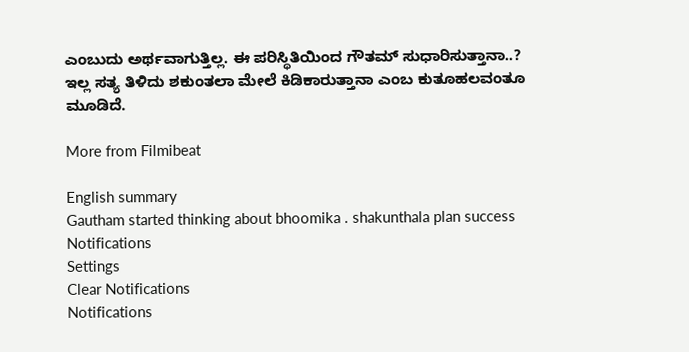ಎಂಬುದು ಅರ್ಥವಾಗುತ್ತಿಲ್ಲ. ಈ ಪರಿಸ್ಥಿತಿಯಿಂದ ಗೌತಮ್ ಸುಧಾರಿಸುತ್ತಾನಾ..? ಇಲ್ಲ ಸತ್ಯ ತಿಳಿದು ಶಕುಂತಲಾ ಮೇಲೆ ಕಿಡಿಕಾರುತ್ತಾನಾ ಎಂಬ ಕುತೂಹಲವಂತೂ ಮೂಡಿದೆ.

More from Filmibeat

English summary
Gautham started thinking about bhoomika . shakunthala plan success
Notifications
Settings
Clear Notifications
Notifications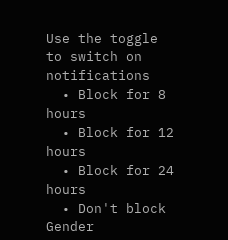Use the toggle to switch on notifications
  • Block for 8 hours
  • Block for 12 hours
  • Block for 24 hours
  • Don't block
Gender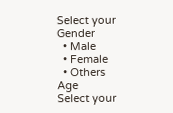Select your Gender
  • Male
  • Female
  • Others
Age
Select your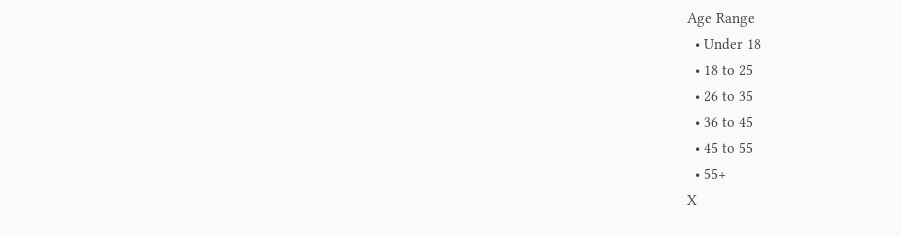Age Range
  • Under 18
  • 18 to 25
  • 26 to 35
  • 36 to 45
  • 45 to 55
  • 55+
X